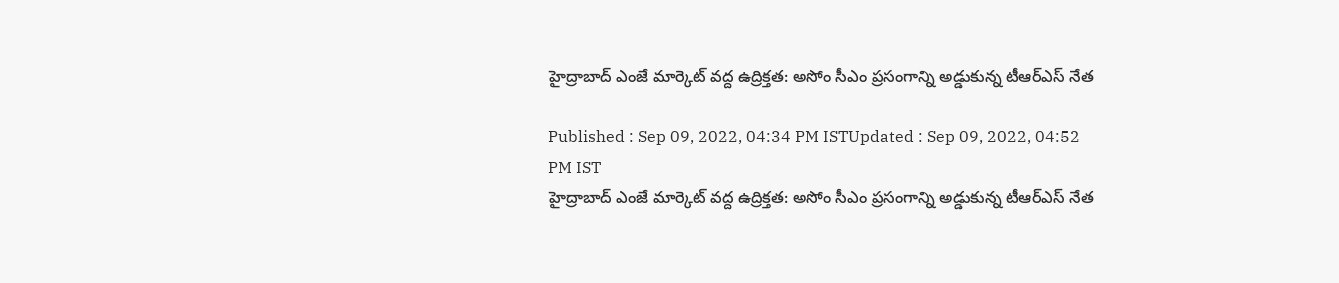హైద్రాబాద్ ఎంజే మార్కెట్ వద్ద ఉద్రిక్తత: అసోం సీఎం ప్రసంగాన్ని అడ్డుకున్న టీఆర్ఎస్ నేత

Published : Sep 09, 2022, 04:34 PM ISTUpdated : Sep 09, 2022, 04:52 PM IST
హైద్రాబాద్ ఎంజే మార్కెట్ వద్ద ఉద్రిక్తత: అసోం సీఎం ప్రసంగాన్ని అడ్డుకున్న టీఆర్ఎస్ నేత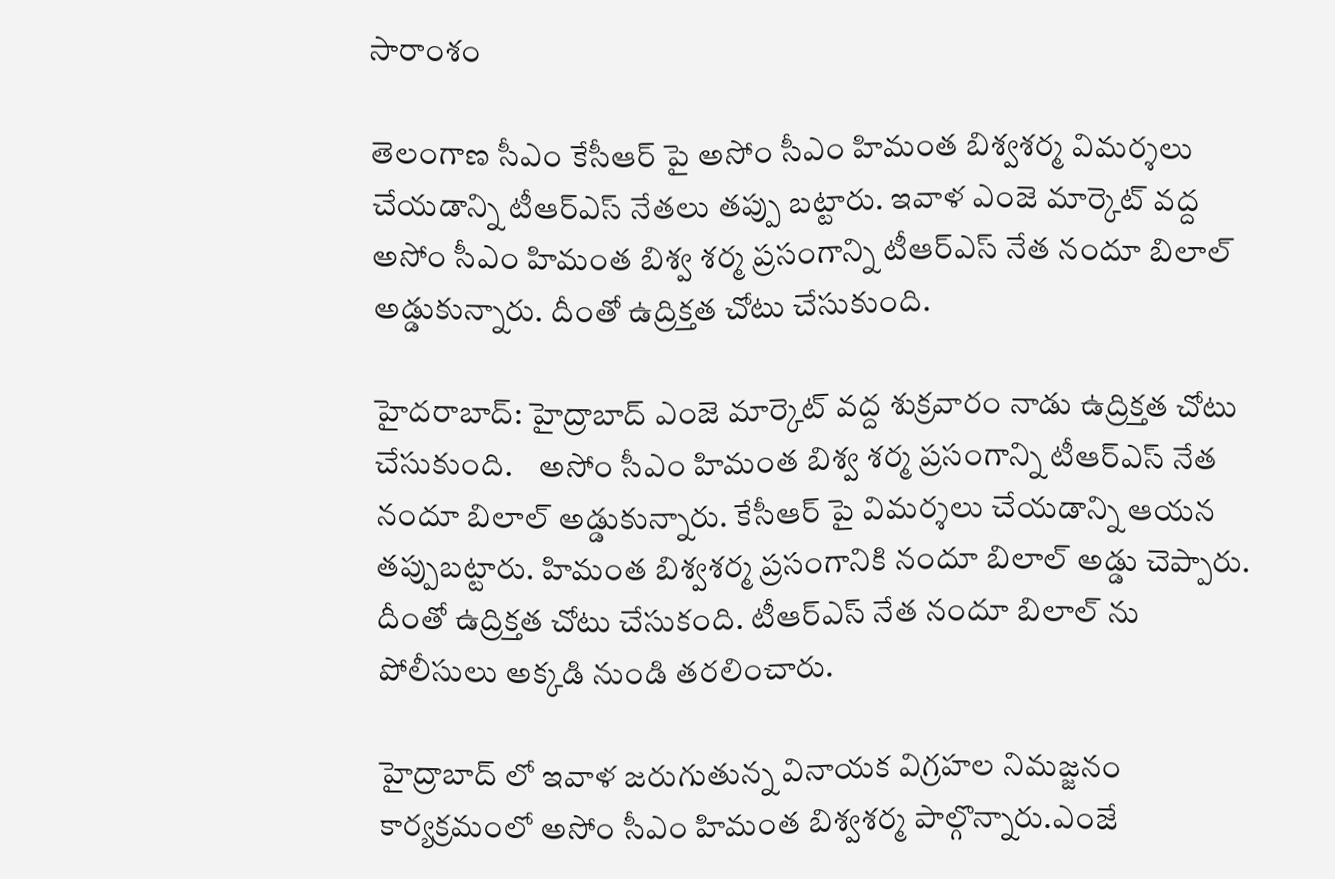సారాంశం

తెలంగాణ సీఎం కేసీఆర్ పై అసోం సీఎం హిమంత బిశ్వశర్మ విమర్శలు చేయడాన్ని టీఆర్ఎస్ నేతలు తప్పు బట్టారు. ఇవాళ ఎంజె మార్కెట్ వద్ద అసోం సీఎం హిమంత బిశ్వ శర్మ ప్రసంగాన్ని టీఆర్ఎస్ నేత నందూ బిలాల్ అడ్డుకున్నారు. దీంతో ఉద్రిక్తత చోటు చేసుకుంది.

హైదరాబాద్: హైద్రాబాద్ ఎంజె మార్కెట్ వద్ద శుక్రవారం నాడు ఉద్రిక్తత చోటు చేసుకుంది.    అసోం సీఎం హిమంత బిశ్వ శర్మ ప్రసంగాన్ని టీఆర్ఎస్ నేత నందూ బిలాల్ అడ్డుకున్నారు. కేసీఆర్ పై విమర్శలు చేయడాన్ని ఆయన తప్పుబట్టారు. హిమంత బిశ్వశర్మ ప్రసంగానికి నందూ బిలాల్ అడ్డు చెప్పారు. దీంతో ఉద్రిక్తత చోటు చేసుకంది. టీఆర్ఎస్ నేత నందూ బిలాల్ ను పోలీసులు అక్కడి నుండి తరలించారు.

హైద్రాబాద్ లో ఇవాళ జరుగుతున్న వినాయక విగ్రహల నిమజ్జనం కార్యక్రమంలో అసోం సీఎం హిమంత బిశ్వశర్మ పాల్గొన్నారు.ఎంజే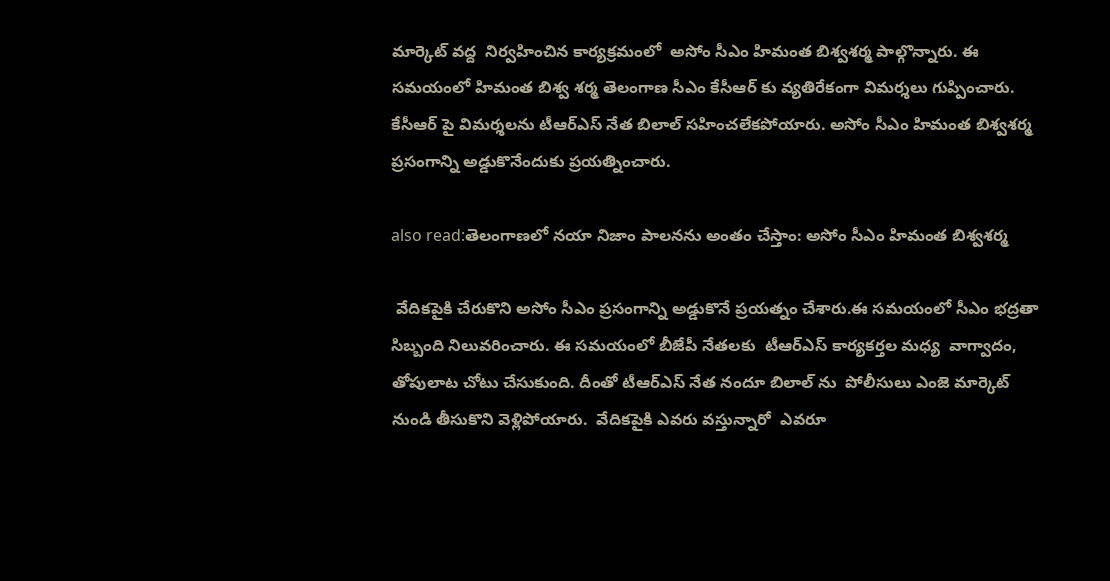మార్కెట్ వద్ద  నిర్వహించిన కార్యక్రమంలో  అసోం సీఎం హిమంత బిశ్వశర్మ పాల్గొన్నారు. ఈ సమయంలో హిమంత బిశ్వ శర్మ తెలంగాణ సీఎం కేసీఆర్ కు వ్యతిరేకంగా విమర్శలు గుప్పించారు. కేసీఆర్ పై విమర్శలను టీఆర్ఎస్ నేత బిలాల్ సహించలేకపోయారు. అసోం సీఎం హిమంత బిశ్వశర్మ ప్రసంగాన్ని అడ్డుకొనేందుకు ప్రయత్నించారు.

also read:తెలంగాణలో నయా నిజాం పాలనను అంతం చేస్తాం: అసోం సీఎం హిమంత బిశ్వశర్మ

 వేదికపైకి చేరుకొని అసోం సీఎం ప్రసంగాన్ని అడ్డుకొనే ప్రయత్నం చేశారు.ఈ సమయంలో సీఎం భద్రతా సిబ్బంది నిలువరించారు. ఈ సమయంలో బీజేపీ నేతలకు  టీఆర్ఎస్ కార్యకర్తల మధ్య  వాగ్వాదం, తోపులాట చోటు చేసుకుంది. దీంతో టీఆర్ఎస్ నేత నందూ బిలాల్ ను  పోలీసులు ఎంజె మార్కెట్  నుండి తీసుకొని వెళ్లిపోయారు.  వేదికపైకి ఎవరు వస్తున్నారో  ఎవరూ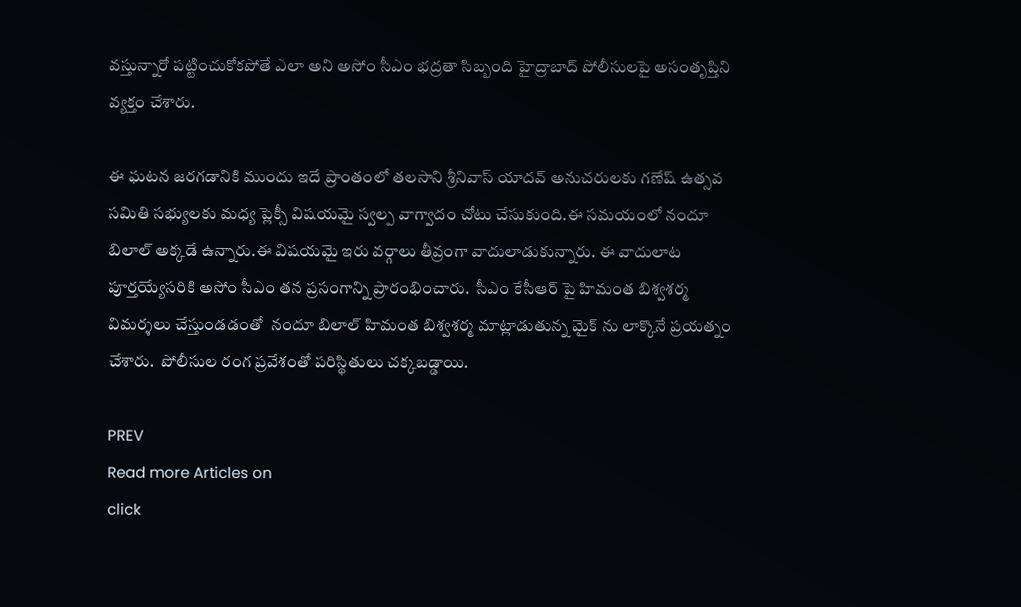వస్తున్నారో పట్టించుకోకపోతే ఎలా అని అసోం సీఎం భద్రతా సిబ్బంది హైద్రాబాద్ పోలీసులపై అసంతృప్తిని వ్యక్తం చేశారు.

ఈ ఘటన జరగడానికి ముందు ఇదే ప్రాంతంలో తలసాని శ్రీనివాస్ యాదవ్ అనుచరులకు గణేష్ ఉత్సవ సమితి సభ్యులకు మధ్య ప్లెక్సీ విషయమై స్వల్ప వాగ్వాదం చోటు చేసుకుంది.ఈ సమయంలో నందూ బిలాల్ అక్కడే ఉన్నారు.ఈ విషయమై ఇరు వర్గాలు తీవ్రంగా వాదులాడుకున్నారు. ఈ వాదులాట పూర్తయ్యేసరికి అసోం సీఎం తన ప్రసంగాన్ని ప్రారంభించారు.  సీఎం కేసీఆర్ పై హిమంత బిశ్వశర్మ విమర్శలు చేస్తుండడంతో  నందూ బిలాల్ హిమంత బిశ్వశర్మ మాట్లాడుతున్న మైక్ ను లాక్కొనే ప్రయత్నం చేశారు.  పోలీసుల రంగ ప్రవేశంతో పరిస్థితులు చక్కబడ్డాయి.

PREV
Read more Articles on
click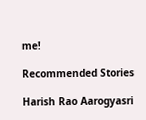me!

Recommended Stories

Harish Rao Aarogyasri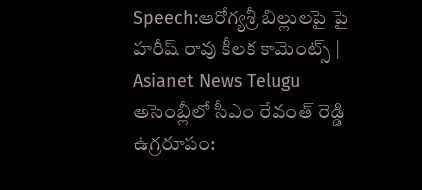Speech:ఆరోగ్యశ్రీ బిల్లులపై పై హరీష్ రావు కీలక కామెంట్స్ | Asianet News Telugu
అసెంబ్లీలో సీఎం రేవంత్ రెడ్డి ఉగ్రరూపం: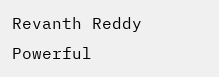Revanth Reddy Powerful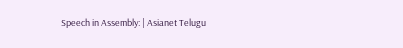Speech in Assembly: | Asianet Telugu